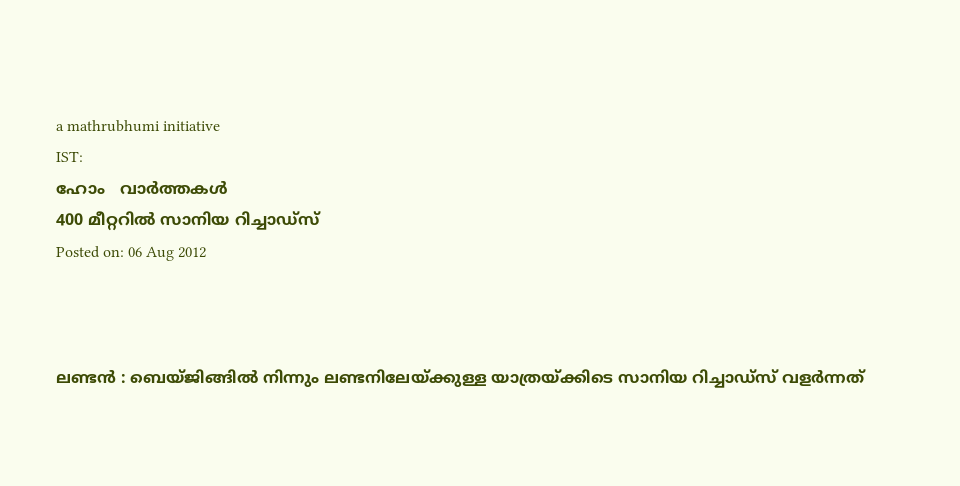a mathrubhumi initiative
IST:
ഹോം   വാര്‍ത്തകള്‍
400 മീറ്ററില്‍ സാനിയ റിച്ചാഡ്‌സ്‌
Posted on: 06 Aug 2012



ലണ്ടന്‍ : ബെയ്ജിങ്ങില്‍ നിന്നും ലണ്ടനിലേയ്ക്കുള്ള യാത്രയ്ക്കിടെ സാനിയ റിച്ചാഡ്‌സ് വളര്‍ന്നത്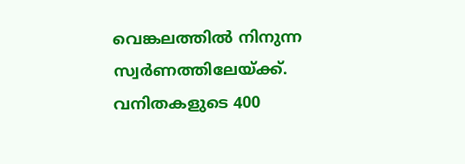വെങ്കലത്തില്‍ നിനുന്ന സ്വര്‍ണത്തിലേയ്ക്ക്. വനിതകളുടെ 400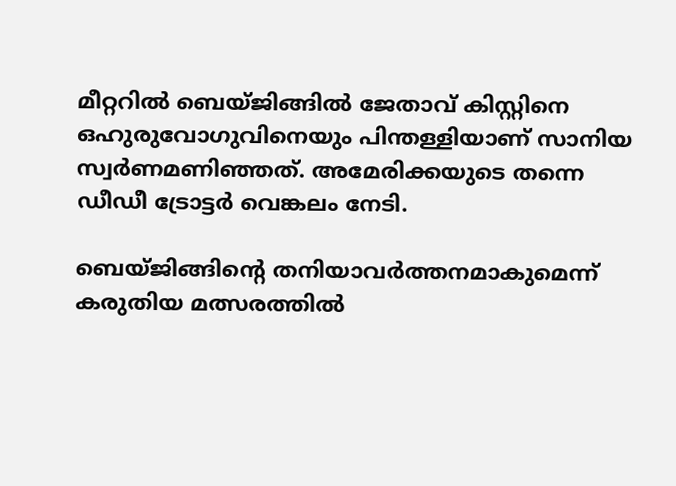മീറ്ററില്‍ ബെയ്ജിങ്ങില്‍ ജേതാവ് കിസ്റ്റിനെ ഒഹുരുവോഗുവിനെയും പിന്തള്ളിയാണ് സാനിയ സ്വര്‍ണമണിഞ്ഞത്. അമേരിക്കയുടെ തന്നെ ഡീഡീ ട്രോട്ടര്‍ വെങ്കലം നേടി.

ബെയ്ജിങ്ങിന്റെ തനിയാവര്‍ത്തനമാകുമെന്ന് കരുതിയ മത്സരത്തില്‍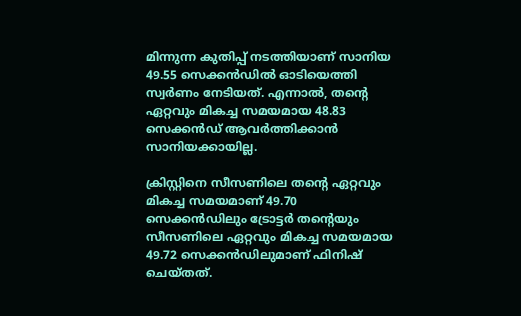മിന്നുന്ന കുതിപ്പ് നടത്തിയാണ് സാനിയ 49.55 സെക്കന്‍ഡില്‍ ഓടിയെത്തി സ്വര്‍ണം നേടിയത്. എന്നാല്‍, തന്റെ ഏറ്റവും മികച്ച സമയമായ 48.83 സെക്കന്‍ഡ് ആവര്‍ത്തിക്കാന്‍ സാനിയക്കായില്ല.

ക്രിസ്റ്റിനെ സീസണിലെ തന്റെ ഏറ്റവും മികച്ച സമയമാണ് 49.70 സെക്കന്‍ഡിലും ട്രോട്ടര്‍ തന്റെയും സീസണിലെ ഏറ്റവും മികച്ച സമയമായ 49.72 സെക്കന്‍ഡിലുമാണ് ഫിനിഷ് ചെയ്തത്.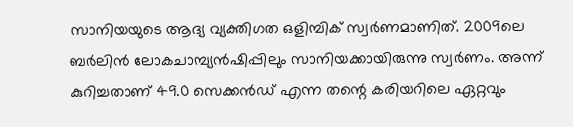സാനിയയുടെ ആദ്യ വ്യക്തിഗത ഒളിമ്പിക് സ്വര്‍ണമാണിത്. 2009ലെ ബര്‍ലിന്‍ ലോകചാമ്പ്യന്‍ഷിപ്പിലും സാനിയക്കായിരുന്നു സ്വര്‍ണം. അന്ന് കുറിച്ചതാണ് 49.0 സെക്കന്‍ഡ് എന്ന തന്റെ കരിയറിലെ ഏറ്റവും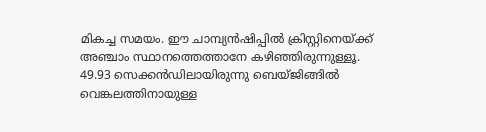മികച്ച സമയം. ഈ ചാമ്പ്യന്‍ഷിപ്പില്‍ ക്രിസ്റ്റിനെയ്ക്ക് അഞ്ചാം സ്ഥാനത്തെത്താനേ കഴിഞ്ഞിരുന്നുള്ളൂ. 49.93 സെക്കന്‍ഡിലായിരുന്നു ബെയ്ജിങ്ങില്‍ വെങ്കലത്തിനായുള്ള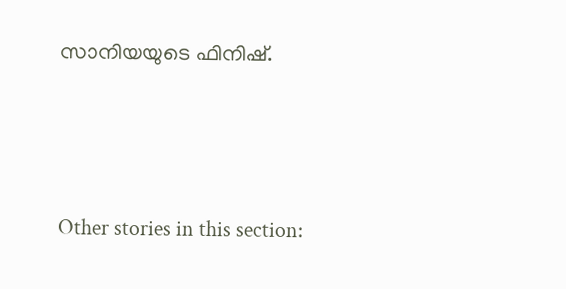സാനിയയുടെ ഫിനിഷ്.



Other stories in this section: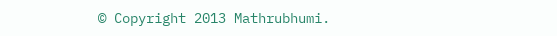© Copyright 2013 Mathrubhumi.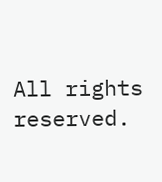All rights reserved.